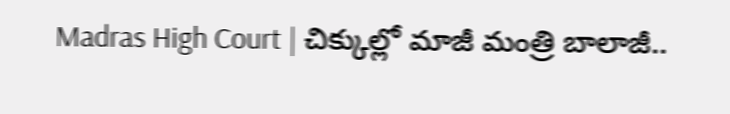Madras High Court | చిక్కుల్లో మాజీ మంత్రి బాలాజీ..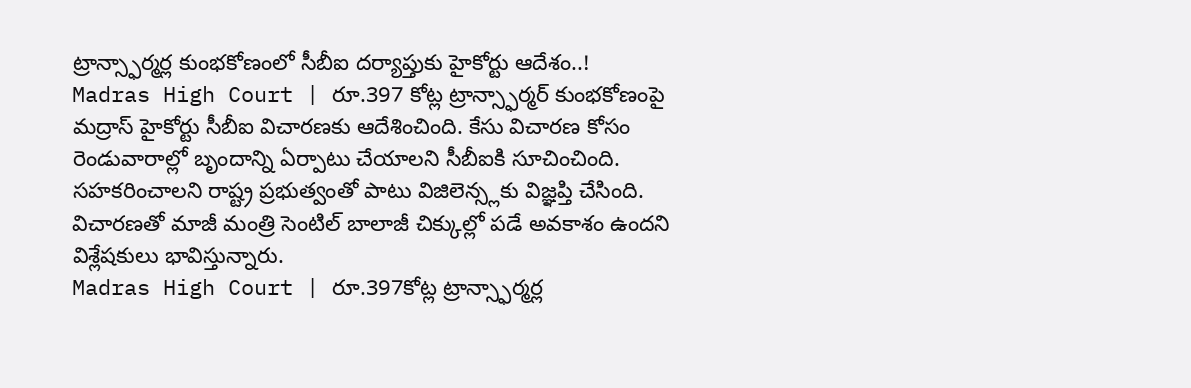ట్రాన్స్ఫార్మర్ల కుంభకోణంలో సీబీఐ దర్యాప్తుకు హైకోర్టు ఆదేశం..!
Madras High Court | రూ.397 కోట్ల ట్రాన్స్ఫార్మర్ కుంభకోణంపై మద్రాస్ హైకోర్టు సీబీఐ విచారణకు ఆదేశించింది. కేసు విచారణ కోసం రెండువారాల్లో బృందాన్ని ఏర్పాటు చేయాలని సీబీఐకి సూచించింది. సహకరించాలని రాష్ట్ర ప్రభుత్వంతో పాటు విజిలెన్స్లకు విజ్ఞప్తి చేసింది. విచారణతో మాజీ మంత్రి సెంటిల్ బాలాజీ చిక్కుల్లో పడే అవకాశం ఉందని విశ్లేషకులు భావిస్తున్నారు.
Madras High Court | రూ.397కోట్ల ట్రాన్స్ఫార్మర్ల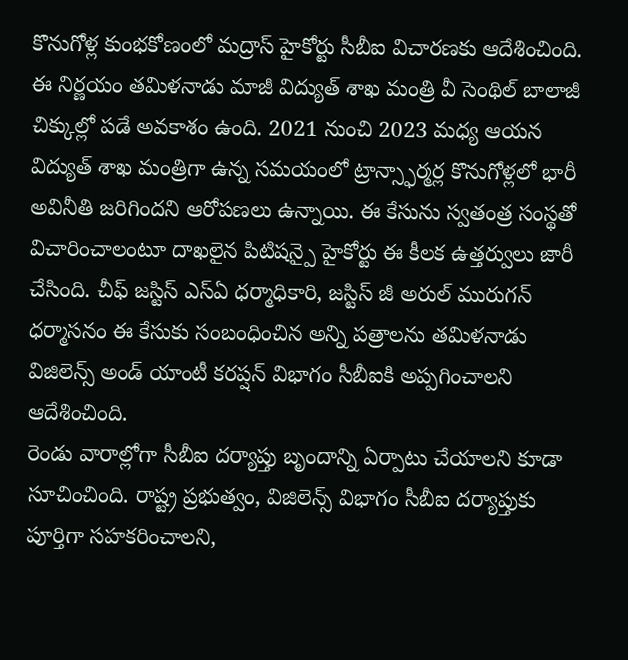కొనుగోళ్ల కుంభకోణంలో మద్రాస్ హైకోర్టు సీబీఐ విచారణకు ఆదేశించింది. ఈ నిర్ణయం తమిళనాడు మాజీ విద్యుత్ శాఖ మంత్రి వీ సెంథిల్ బాలాజీ చిక్కుల్లో పడే అవకాశం ఉంది. 2021 నుంచి 2023 మధ్య ఆయన విద్యుత్ శాఖ మంత్రిగా ఉన్న సమయంలో ట్రాన్స్ఫార్మర్ల కొనుగోళ్లలో భారీ అవినీతి జరిగిందని ఆరోపణలు ఉన్నాయి. ఈ కేసును స్వతంత్ర సంస్థతో విచారించాలంటూ దాఖలైన పిటిషన్పై హైకోర్టు ఈ కీలక ఉత్తర్వులు జారీ చేసింది. చీఫ్ జస్టిస్ ఎస్ఏ ధర్మాధికారి, జస్టిస్ జీ అరుల్ మురుగన్ ధర్మాసనం ఈ కేసుకు సంబంధించిన అన్ని పత్రాలను తమిళనాడు విజిలెన్స్ అండ్ యాంటీ కరప్షన్ విభాగం సీబీఐకి అప్పగించాలని ఆదేశించింది.
రెండు వారాల్లోగా సీబీఐ దర్యాప్తు బృందాన్ని ఏర్పాటు చేయాలని కూడా సూచించింది. రాష్ట్ర ప్రభుత్వం, విజిలెన్స్ విభాగం సీబీఐ దర్యాప్తుకు పూర్తిగా సహకరించాలని,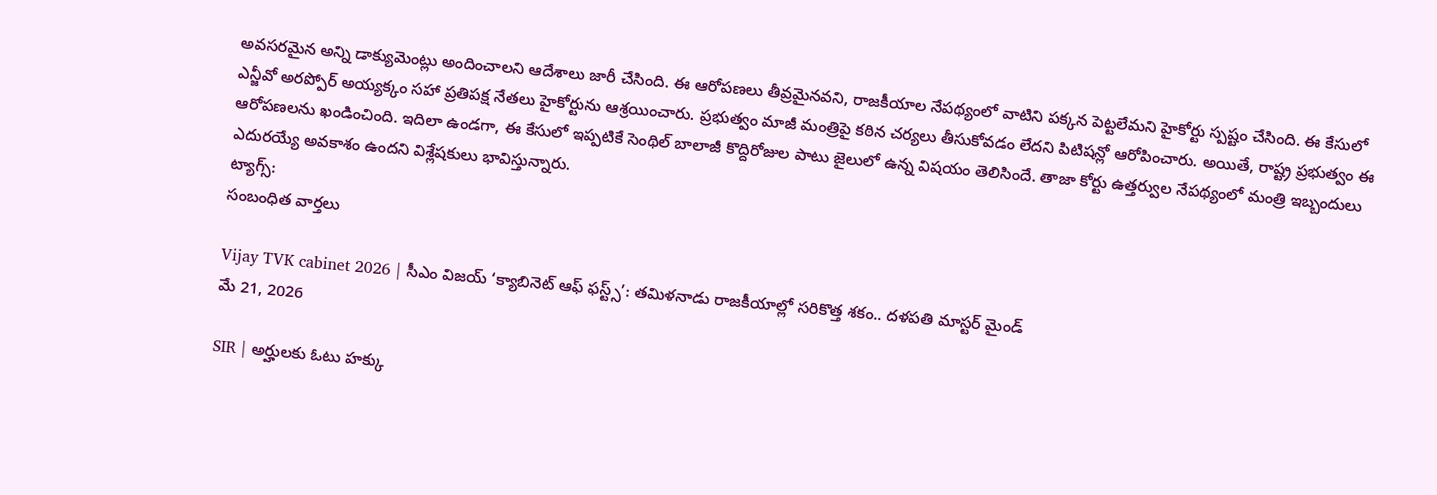అవసరమైన అన్ని డాక్యుమెంట్లు అందించాలని ఆదేశాలు జారీ చేసింది. ఈ ఆరోపణలు తీవ్రమైనవని, రాజకీయాల నేపథ్యంలో వాటిని పక్కన పెట్టలేమని హైకోర్టు స్పష్టం చేసింది. ఈ కేసులో ఎన్జీవో అరప్పోర్ అయ్యక్కం సహా ప్రతిపక్ష నేతలు హైకోర్టును ఆశ్రయించారు. ప్రభుత్వం మాజీ మంత్రిపై కఠిన చర్యలు తీసుకోవడం లేదని పిటిషన్లో ఆరోపించారు. అయితే, రాష్ట్ర ప్రభుత్వం ఈ ఆరోపణలను ఖండించింది. ఇదిలా ఉండగా, ఈ కేసులో ఇప్పటికే సెంథిల్ బాలాజీ కొద్దిరోజుల పాటు జైలులో ఉన్న విషయం తెలిసిందే. తాజా కోర్టు ఉత్తర్వుల నేపథ్యంలో మంత్రి ఇబ్బందులు ఎదురయ్యే అవకాశం ఉందని విశ్లేషకులు భావిస్తున్నారు.
ట్యాగ్స్:
సంబంధిత వార్తలు

Vijay TVK cabinet 2026 | సీఎం విజయ్ ‘క్యాబినెట్ ఆఫ్ ఫస్ట్స్’: తమిళనాడు రాజకీయాల్లో సరికొత్త శకం.. దళపతి మాస్టర్ మైండ్
మే 21, 2026

SIR | అర్హులకు ఓటు హక్కు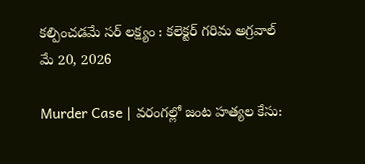కల్పించడమే సర్ లక్ష్యం : కలెక్టర్ గరిమ అగ్రవాల్
మే 20, 2026

Murder Case | వరంగల్లో జంట హత్యల కేసు: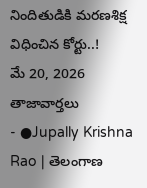నిందితుడికి మరణశిక్ష విధించిన కోర్టు..!
మే 20, 2026
తాజావార్తలు
- ●Jupally Krishna Rao | తెలంగాణ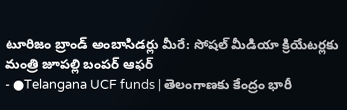టూరిజం బ్రాండ్ అంబాసిడర్లు మీరే: సోషల్ మీడియా క్రియేటర్లకు మంత్రి జూపల్లి బంపర్ ఆఫర్
- ●Telangana UCF funds | తెలంగాణకు కేంద్రం భారీ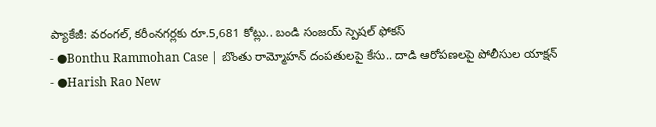ప్యాకేజీ: వరంగల్, కరీంనగర్లకు రూ.5,681 కోట్లు.. బండి సంజయ్ స్పెషల్ ఫోకస్
- ●Bonthu Rammohan Case | బొంతు రామ్మోహన్ దంపతులపై కేసు.. దాడి ఆరోపణలపై పోలీసుల యాక్షన్
- ●Harish Rao New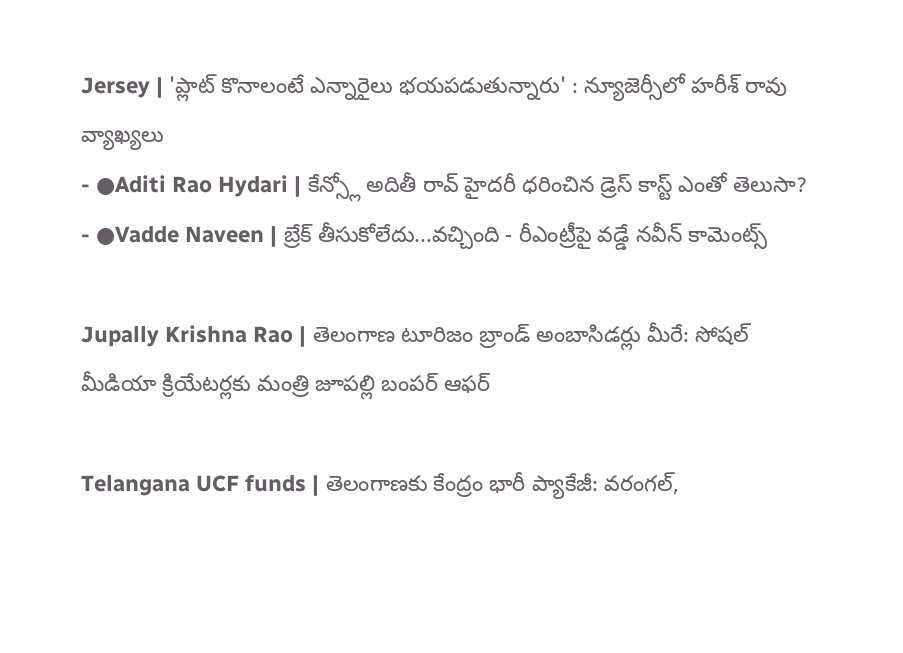Jersey | 'ప్లాట్ కొనాలంటే ఎన్నారైలు భయపడుతున్నారు' : న్యూజెర్సీలో హరీశ్ రావు వ్యాఖ్యలు
- ●Aditi Rao Hydari | కేన్స్లో అదితీ రావ్ హైదరీ ధరించిన డ్రెస్ కాస్ట్ ఎంతో తెలుసా?
- ●Vadde Naveen | బ్రేక్ తీసుకోలేదు...వచ్చింది - రీఎంట్రీపై వడ్డే నవీన్ కామెంట్స్

Jupally Krishna Rao | తెలంగాణ టూరిజం బ్రాండ్ అంబాసిడర్లు మీరే: సోషల్ మీడియా క్రియేటర్లకు మంత్రి జూపల్లి బంపర్ ఆఫర్

Telangana UCF funds | తెలంగాణకు కేంద్రం భారీ ప్యాకేజీ: వరంగల్,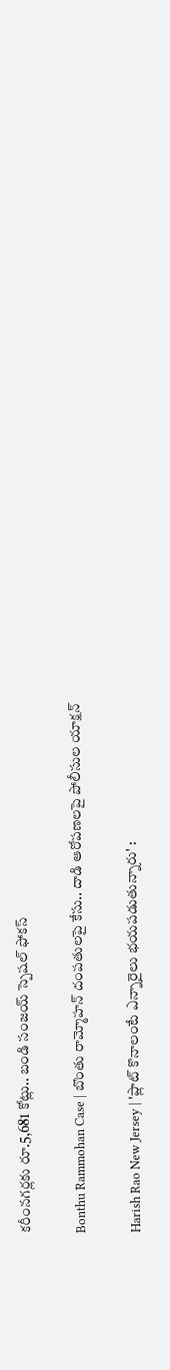కరీంనగర్లకు రూ.5,681 కోట్లు.. బండి సంజయ్ స్పెషల్ ఫోకస్

Bonthu Rammohan Case | బొంతు రామ్మోహన్ దంపతులపై కేసు.. దాడి ఆరోపణలపై పోలీసుల యాక్షన్

Harish Rao New Jersey | 'ప్లాట్ కొనాలంటే ఎన్నారైలు భయపడుతున్నారు' :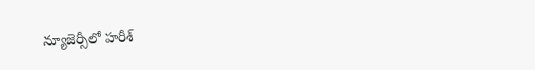న్యూజెర్సీలో హరీశ్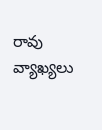రావు వ్యాఖ్యలు